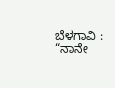ಬೆಳಗಾವಿ : “ನಾನೇ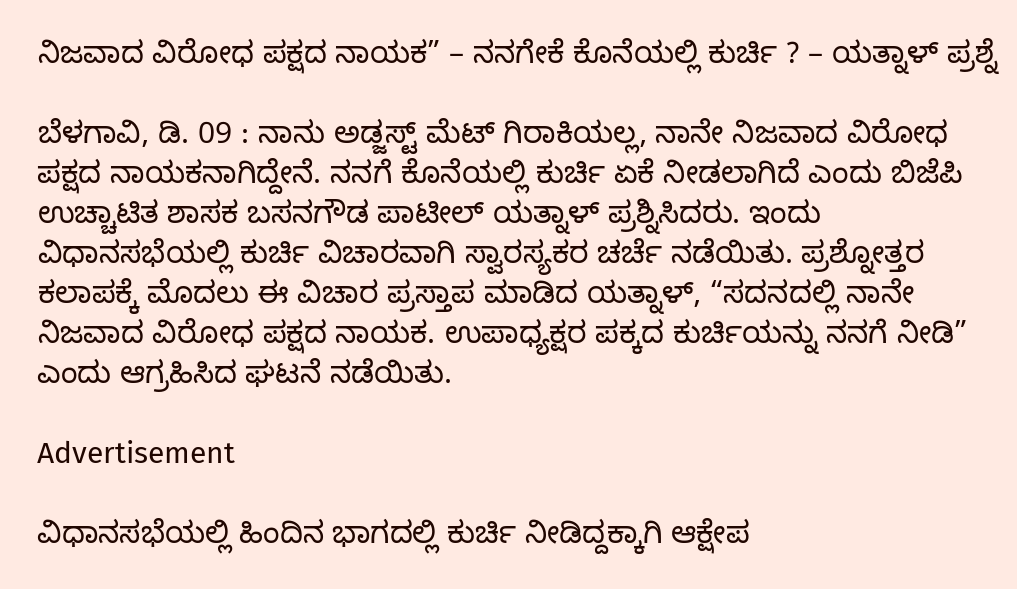ನಿಜವಾದ ವಿರೋಧ ಪಕ್ಷದ ನಾಯಕ” – ನನಗೇಕೆ ಕೊನೆಯಲ್ಲಿ ಕುರ್ಚಿ ? – ಯತ್ನಾಳ್ ಪ್ರಶ್ನೆ

ಬೆಳಗಾವಿ, ಡಿ. 09 : ನಾನು ಅಡ್ಜಸ್ಟ್ ಮೆಟ್ ಗಿರಾಕಿಯಲ್ಲ, ನಾನೇ ನಿಜವಾದ ವಿರೋಧ ಪಕ್ಷದ ನಾಯಕನಾಗಿದ್ದೇನೆ. ನನಗೆ ಕೊನೆಯಲ್ಲಿ ಕುರ್ಚಿ ಏಕೆ ನೀಡಲಾಗಿದೆ ಎಂದು ಬಿಜೆಪಿ ಉಚ್ಚಾಟಿತ ಶಾಸಕ ಬಸನಗೌಡ ಪಾಟೀಲ್ ಯತ್ನಾಳ್ ಪ್ರಶ್ನಿಸಿದರು. ಇಂದು ವಿಧಾನಸಭೆಯಲ್ಲಿ ಕುರ್ಚಿ ವಿಚಾರವಾಗಿ ಸ್ವಾರಸ್ಯಕರ ಚರ್ಚೆ ನಡೆಯಿತು. ಪ್ರಶ್ನೋತ್ತರ ಕಲಾಪಕ್ಕೆ ಮೊದಲು ಈ ವಿಚಾರ ಪ್ರಸ್ತಾಪ ಮಾಡಿದ ಯತ್ನಾಳ್, “ಸದನದಲ್ಲಿ ನಾನೇ ನಿಜವಾದ ವಿರೋಧ ಪಕ್ಷದ ನಾಯಕ. ಉಪಾಧ್ಯಕ್ಷರ ಪಕ್ಕದ ಕುರ್ಚಿಯನ್ನು ನನಗೆ ನೀಡಿ” ಎಂದು ಆಗ್ರಹಿಸಿದ ಘಟನೆ ನಡೆಯಿತು.

Advertisement

ವಿಧಾನಸಭೆಯಲ್ಲಿ ಹಿಂದಿನ ಭಾಗದಲ್ಲಿ ಕುರ್ಚಿ ನೀಡಿದ್ದಕ್ಕಾಗಿ ಆಕ್ಷೇಪ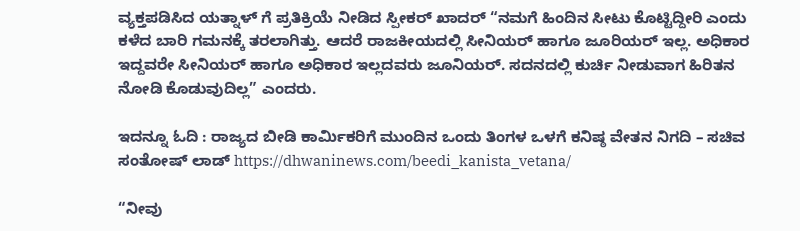ವ್ಯಕ್ತಪಡಿಸಿದ ಯತ್ನಾಳ್ ಗೆ ಪ್ರತಿಕ್ರಿಯೆ ನೀಡಿದ ಸ್ಪೀಕರ್ ಖಾದರ್ “ನಮಗೆ ಹಿಂದಿನ ಸೀಟು ಕೊಟ್ಟಿದ್ದೀರಿ ಎಂದು ಕಳೆದ ಬಾರಿ ಗಮನಕ್ಕೆ ತರಲಾಗಿತ್ತು. ಆದರೆ ರಾಜಕೀಯದಲ್ಲಿ ಸೀನಿಯರ್ ಹಾಗೂ ಜೂರಿಯರ್ ಇಲ್ಲ. ಅಧಿಕಾರ ಇದ್ದವರೇ ಸೀನಿಯರ್ ಹಾಗೂ ಅಧಿಕಾರ ಇಲ್ಲದವರು ಜೂನಿಯರ್. ಸದನದಲ್ಲಿ ಕುರ್ಚಿ ನೀಡುವಾಗ ಹಿರಿತನ ನೋಡಿ ಕೊಡುವುದಿಲ್ಲ” ಎಂದರು.

ಇದನ್ನೂ ಓದಿ : ರಾಜ್ಯದ ಬೀಡಿ ಕಾರ್ಮಿಕರಿಗೆ ಮುಂದಿನ ಒಂದು ತಿಂಗಳ ಒಳಗೆ ಕನಿಷ್ಠ ವೇತನ ನಿಗದಿ – ಸಚಿವ ಸಂತೋಷ್‌ ಲಾಡ್‌ https://dhwaninews.com/beedi_kanista_vetana/

“ನೀವು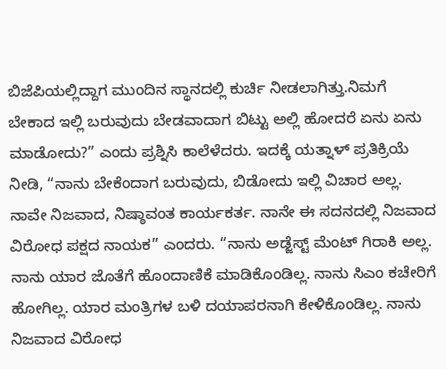ಬಿಜೆಪಿಯಲ್ಲಿದ್ದಾಗ ಮುಂದಿನ ಸ್ಥಾನದಲ್ಲಿ ಕುರ್ಚಿ ನೀಡಲಾಗಿತ್ತು.ನಿಮಗೆ ಬೇಕಾದ ಇಲ್ಲಿ ಬರುವುದು ಬೇಡವಾದಾಗ ಬಿಟ್ಟು ಅಲ್ಲಿ ಹೋದರೆ ಏನು ಏನು ಮಾಡೋದು?” ಎಂದು ಪ್ರಶ್ನಿಸಿ ಕಾಲೆಳೆದರು. ಇದಕ್ಕೆ ಯತ್ನಾಳ್ ಪ್ರತಿಕ್ರಿಯೆ ನೀಡಿ, “ನಾನು ಬೇಕೆಂದಾಗ ಬರುವುದು, ಬಿಡೋದು ಇಲ್ಲಿ ವಿಚಾರ ಅಲ್ಲ‌. ನಾವೇ ನಿಜವಾದ, ನಿಷ್ಠಾವಂತ ಕಾರ್ಯಕರ್ತ. ನಾನೇ ಈ ಸದನದಲ್ಲಿ ನಿಜವಾದ ವಿರೋಧ ಪಕ್ಷದ ನಾಯಕ” ಎಂದರು. “ನಾನು ಅಡ್ಜೆಸ್ಟ್ ಮೆಂಟ್ ಗಿರಾಕಿ ಅಲ್ಲ. ನಾನು ಯಾರ ಜೊತೆಗೆ ಹೊಂದಾಣಿಕೆ ಮಾಡಿಕೊಂಡಿಲ್ಲ. ನಾನು ಸಿಎಂ ಕಚೇರಿಗೆ ಹೋಗಿಲ್ಲ. ಯಾರ ಮಂತ್ರಿಗಳ ಬಳಿ ದಯಾಪರನಾಗಿ ಕೇಳಿಕೊಂಡಿಲ್ಲ. ನಾನು ನಿಜವಾದ ವಿರೋಧ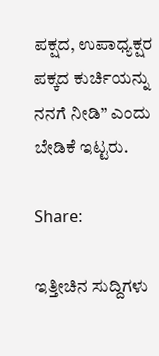ಪಕ್ಷದ, ಉಪಾಧ್ಯಕ್ಷರ ಪಕ್ಕದ ಕುರ್ಚಿಯನ್ನು ನನಗೆ ನೀಡಿ” ಎಂದು ಬೇಡಿಕೆ ಇಟ್ಟರು.

Share:

ಇತ್ತೀಚಿನ ಸುದ್ದಿಗಳು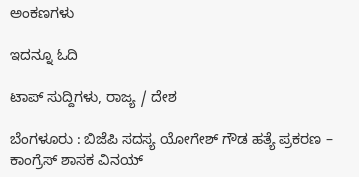ಅಂಕಣಗಳು

ಇದನ್ನೂ ಓದಿ

ಟಾಪ್ ಸುದ್ದಿಗಳು, ರಾಜ್ಯ / ದೇಶ

ಬೆಂಗಳೂರು : ಬಿಜೆಪಿ ಸದಸ್ಯ ಯೋಗೇಶ್ ಗೌಡ ಹತ್ಯೆ ಪ್ರಕರಣ – ಕಾಂಗ್ರೆಸ್ ಶಾಸಕ ವಿನಯ್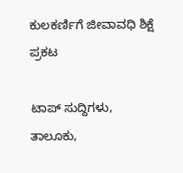ಕುಲಕರ್ಣಿಗೆ ಜೀವಾವಧಿ ಶಿಕ್ಷೆ ಪ್ರಕಟ

ಟಾಪ್ ಸುದ್ದಿಗಳು, ತಾಲೂಕು,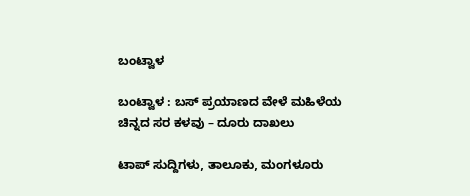ಬಂಟ್ವಾಳ

ಬಂಟ್ವಾಳ : ಬಸ್ ಪ್ರಯಾಣದ ವೇಳೆ ಮಹಿಳೆಯ ಚಿನ್ನದ ಸರ ಕಳವು – ದೂರು ದಾಖಲು

ಟಾಪ್ ಸುದ್ದಿಗಳು, ತಾಲೂಕು, ಮಂಗಳೂರು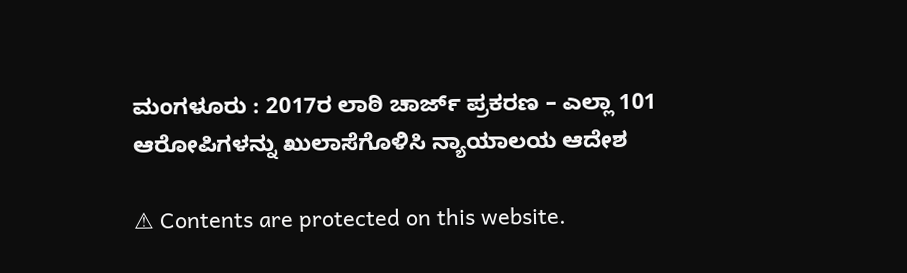ಮಂಗಳೂರು : 2017ರ ಲಾಠಿ ಚಾರ್ಜ್ ಪ್ರಕರಣ – ಎಲ್ಲಾ 101 ಆರೋಪಿಗಳನ್ನು ಖುಲಾಸೆಗೊಳಿಸಿ ನ್ಯಾಯಾಲಯ ಆದೇಶ

⚠ Contents are protected on this website.